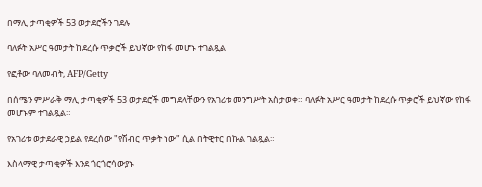በማሊ ታጣቂዎች 53 ወታደሮችን ገደሉ

ባለፉት አሥር ዓመታት ከደረሱ ጥቃሮች ይህኛው የከፋ መሆኑ ተገልጿል

የፎቶው ባለመብት, AFP/Getty

በሰሜን ምሥራቅ ማሊ ታጣቂዎች 53 ወታደሮች መግደላቸውን የአገሪቱ መንግሥት አስታወቀ። ባለፉት አሥር ዓመታት ከደረሱ ጥቃሮች ይህኛው የከፋ መሆኑም ተገልጿል።

የአገሪቱ ወታደራዊ ኃይል የደረሰው "የሽብር ጥቃት ነው" ሲል በትዊተር በኩል ገልጿል።

እስላማዊ ታጣቂዎች እንደ ጎርጎሮሳውያኑ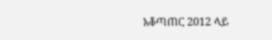አቆጣጠር 2012 ላይ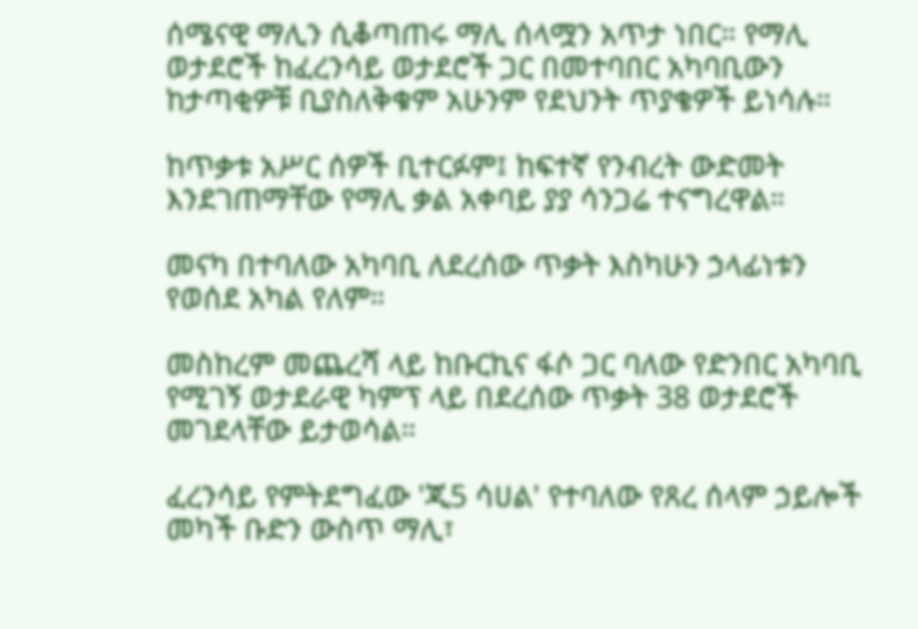ሰሜናዊ ማሊን ሲቆጣጠሩ ማሊ ሰላሟን አጥታ ነበር። የማሊ ወታደሮች ከፈረንሳይ ወታደሮች ጋር በመተባበር አካባቢውን ከታጣቂዎቹ ቢያስለቅቁም አሁንም የደህንት ጥያቄዎች ይነሳሉ።

ከጥቃቱ አሥር ሰዎች ቢተርፉም፤ ከፍተኛ የንብረት ውድመት እንደገጠማቸው የማሊ ቃል አቀባይ ያያ ሳንጋሬ ተናግረዋል።

መናካ በተባለው አካባቢ ለደረሰው ጥቃት እስካሁን ኃላፊነቱን የወሰደ አካል የለም።

መስከረም መጨረሻ ላይ ከቡርኪና ፋሶ ጋር ባለው የድንበር አካባቢ የሚገኝ ወታደራዊ ካምፕ ላይ በደረሰው ጥቃት 38 ወታደሮች መገደላቸው ይታወሳል።

ፈረንሳይ የምትደግፈው 'ጂ5 ሳሀል' የተባለው የጸረ ሰላም ኃይሎች መካች ቡድን ውስጥ ማሊ፣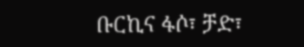ቡርኪና ፋሶ፣ ቻድ፣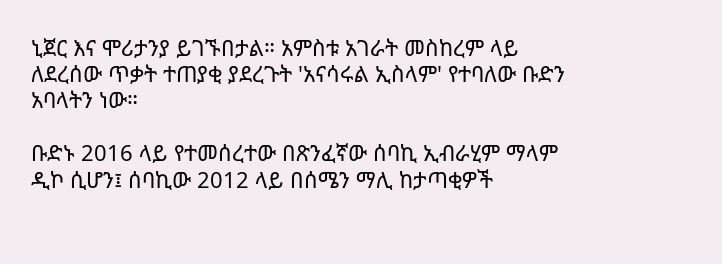ኒጀር እና ሞሪታንያ ይገኙበታል። አምስቱ አገራት መስከረም ላይ ለደረሰው ጥቃት ተጠያቂ ያደረጉት 'አናሳሩል ኢስላም' የተባለው ቡድን አባላትን ነው።

ቡድኑ 2016 ላይ የተመሰረተው በጽንፈኛው ሰባኪ ኢብራሂም ማላም ዲኮ ሲሆን፤ ሰባኪው 2012 ላይ በሰሜን ማሊ ከታጣቂዎች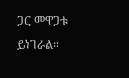ጋር መዋጋቱ ይነገራል።